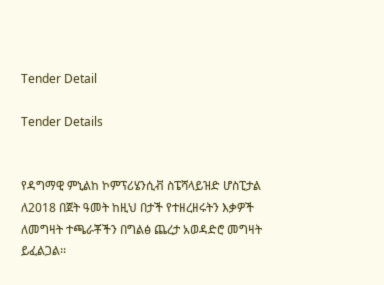Tender Detail

Tender Details


የዳግማዊ ምኒልከ ኮምፕሪሄንሲቭ ስፔሻላይዝድ ሆስፒታል ለ2018 በጀት ዓመት ከዚህ በታች የተዘረዘሩትን እቃዎች ለመግዛት ተጫራቾችን በግልፅ ጨረታ አወዳድሮ መግዛት ይፈልጋል፡፡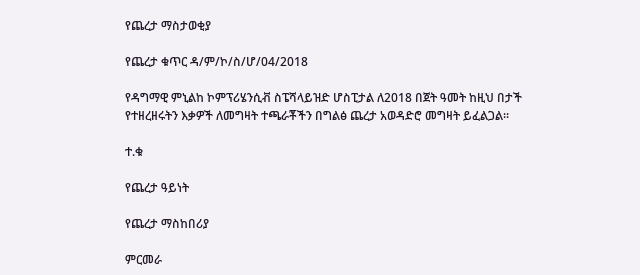የጨረታ ማስታወቂያ

የጨረታ ቁጥር ዳ/ም/ኮ/ስ/ሆ/04/2018

የዳግማዊ ምኒልከ ኮምፕሪሄንሲቭ ስፔሻላይዝድ ሆስፒታል ለ2018 በጀት ዓመት ከዚህ በታች የተዘረዘሩትን እቃዎች ለመግዛት ተጫራቾችን በግልፅ ጨረታ አወዳድሮ መግዛት ይፈልጋል፡፡

ተ.ቁ

የጨረታ ዓይነት

የጨረታ ማስከበሪያ

ምርመራ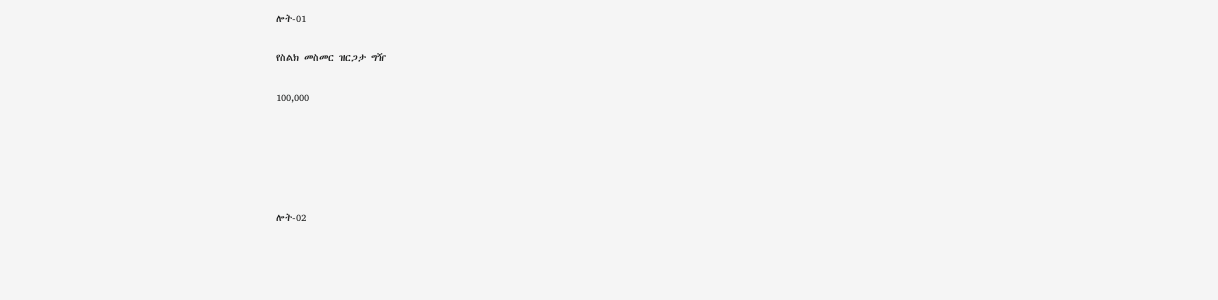ሎት-01

የስልክ መስመር ዝርጋታ ግዥ

100,000





ሎት-02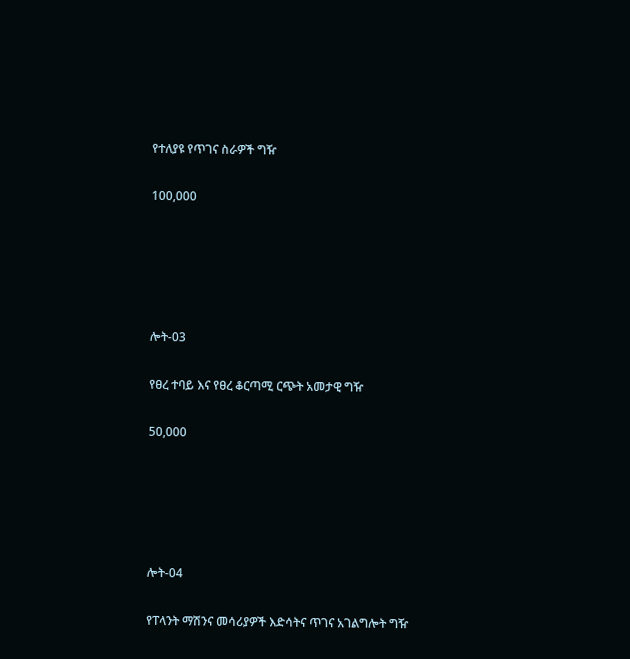የተለያዩ የጥገና ስራዎች ግዥ

100,000





ሎት-03

የፀረ ተባይ እና የፀረ ቆርጣሚ ርጭት አመታዊ ግዥ

50,000





ሎት-04

የፐላንት ማሽንና መሳሪያዎች እድሳትና ጥገና አገልግሎት ግዥ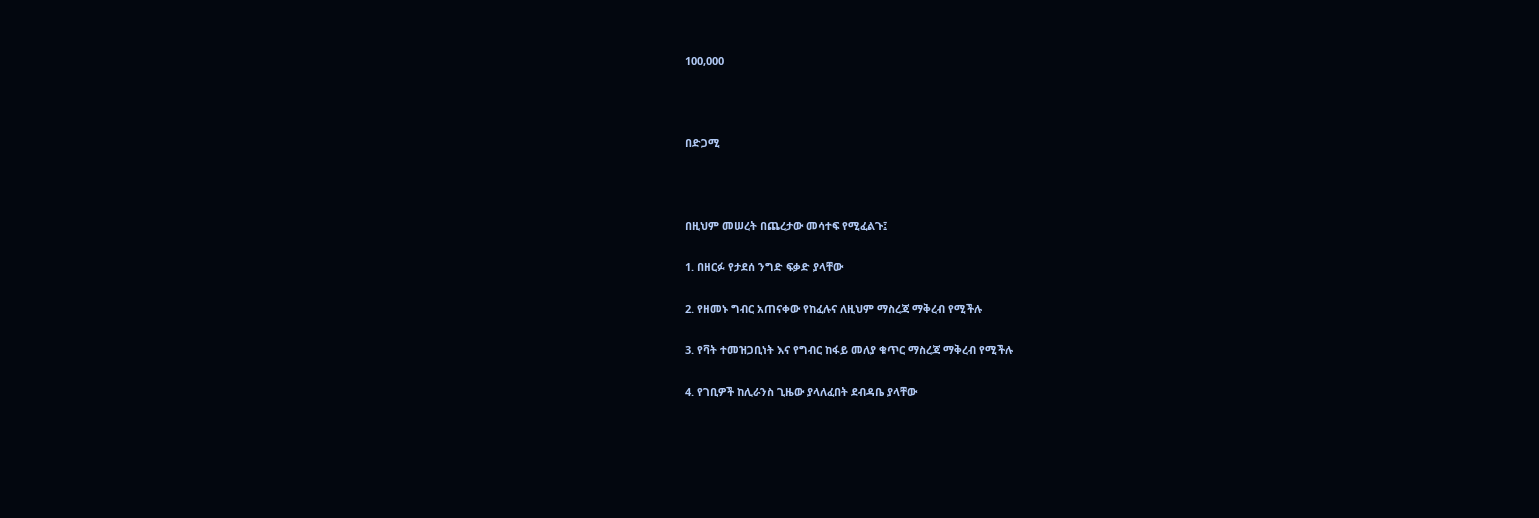100,000



በድጋሚ



በዚህም መሠረት በጨረታው መሳተፍ የሚፈልጉ፤

1. በዘርፉ የታደሰ ንግድ ፍቃድ ያላቸው

2. የዘመኑ ግብር አጠናቀው የከፈሉና ለዚህም ማስረጃ ማቅረብ የሚችሉ

3. የቫት ተመዝጋቢነት እና የግብር ከፋይ መለያ ቁጥር ማስረጃ ማቅረብ የሚችሉ

4. የገቢዎች ከሊራንስ ጊዜው ያላለፈበት ደብዳቤ ያላቸው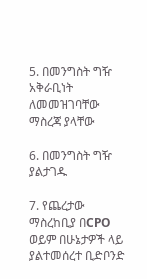5. በመንግስት ግዥ አቅራቢነት ለመመዝገባቸው ማስረጃ ያላቸው

6. በመንግስት ግዥ ያልታገዱ

7. የጨረታው ማስረከቢያ በCPO ወይም በሁኔታዎች ላይ ያልተመሰረተ ቢድቦንድ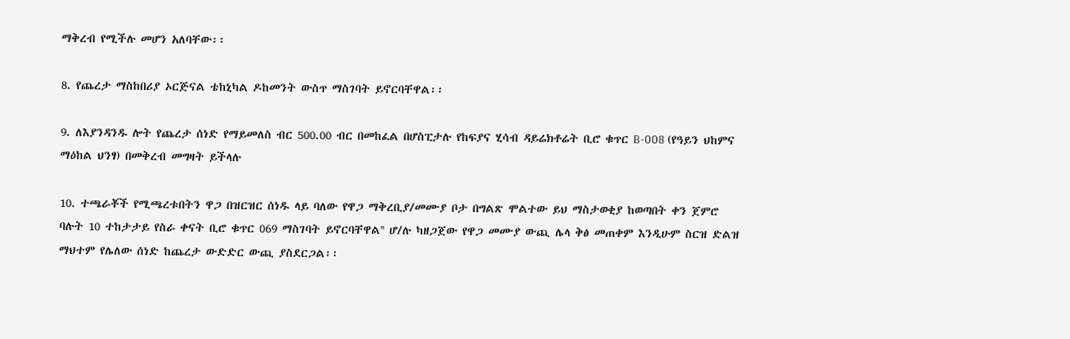ማቅረብ የሚችሉ መሆን አለባቸው፡፡

8. የጨረታ ማስከበሪያ ኦርጅናል ቴከኒካል ዶከመንት ውስጥ ማስገባት ይኖርባቸዋል፡፡

9. ለእያንዳንዱ ሎት የጨረታ ሰነድ የማይመለስ ብር 500.00 ብር በመከፈል በሆስፒታሉ የከፍያና ሂሳብ ዳይሬክቶሬት ቢሮ ቁጥር B-008 (የዓይን ህከምና ማዕከል ህንፃ) በመቅረብ መግዛት ይችላሉ

10. ተጫራቾች የሚጫረቱበትን ዋጋ በዝርዝር ሰነዱ ላይ ባለው የዋጋ ማቅረቢያ/መሙያ ቦታ በግልጽ ሞልተው ይህ ማስታወቂያ ከወጣበት ቀን ጀምሮ ባሉት 10 ተከታታይ የስራ ቀናት ቢሮ ቁጥር 069 ማስገባት ይኖርባቸዋል'' ሆ/ሉ ካዘጋጀው የዋጋ መሙያ ውጪ ሌላ ቅፅ መጠቀም እንዲሁም ስርዝ ድልዝ ማህተም የሌለው ሰነድ ከጨረታ ውድድር ውጪ ያስደርጋል፡፡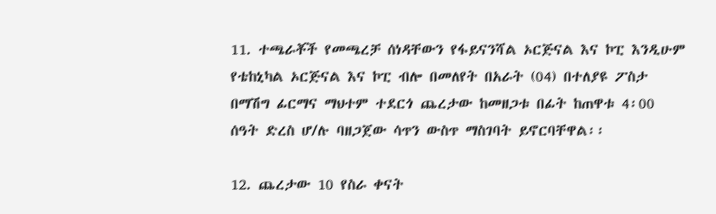11. ተጫራቾች የመጫረቻ ሰነዳቸውን የፋይናንሻል ኦርጅናል እና ኮፒ እንዲሁም የቴከኒካል ኦርጅናል እና ኮፒ ብሎ በመለየት በአራት (04) በተለያዩ ፖስታ በማሽግ ፊርማና ማህተም ተደርጎ ጨረታው ከመዘጋቱ በፊት ከጠዋቱ 4፡00 ሰዓት ድረስ ሆ/ሉ ባዘጋጀው ሳጥን ውስጥ ማስገባት ይኖርባቸዋል፡፡

12. ጨረታው 10 የስራ ቀናት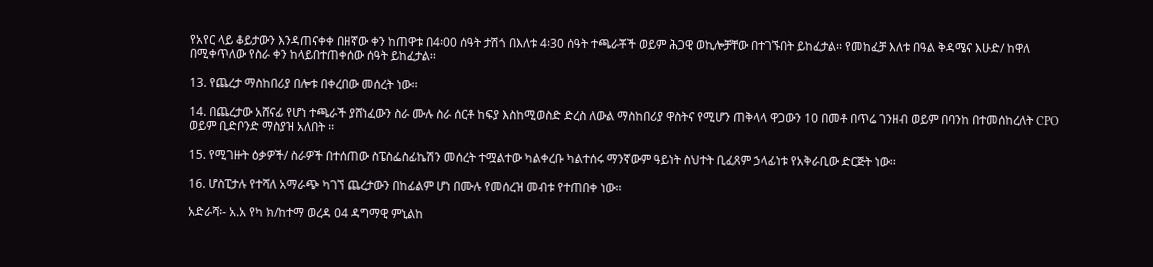የአየር ላይ ቆይታውን እንዳጠናቀቀ በዘኛው ቀን ከጠዋቱ በ4፡00 ሰዓት ታሽጎ በእለቱ 4፡30 ሰዓት ተጫራቾች ወይም ሕጋዊ ወኪሎቻቸው በተገኙበት ይከፈታል፡፡ የመከፈቻ እለቱ በዓል ቅዳሜና እሁድ/ ከዋለ በሚቀጥለው የስራ ቀን ከላይበተጠቀሰው ሰዓት ይከፈታል፡፡

13. የጨረታ ማስከበሪያ በሎቱ በቀረበው መሰረት ነው፡፡

14. በጨረታው አሸናፊ የሆነ ተጫራች ያሸነፈውን ስራ ሙሉ ስራ ሰርቶ ከፍያ እስከሚወስድ ድረስ ለውል ማስከበሪያ ዋስትና የሚሆን ጠቅላላ ዋጋውን 10 በመቶ በጥሬ ገንዘብ ወይም በባንከ በተመሰከረለት CPO ወይም ቢድቦንድ ማስያዝ አለበት ፡፡

15. የሚገዙት ዕቃዎች/ ስራዎች በተሰጠው ስፔስፌስፊኬሽን መሰረት ተሟልተው ካልቀረቡ ካልተሰሩ ማንኛውም ዓይነት ስህተት ቢፈጸም ኃላፊነቱ የአቅራቢው ድርጅት ነው፡፡

16. ሆስፒታሉ የተሻለ አማራጭ ካገኘ ጨረታውን በከፊልም ሆነ በሙሉ የመሰረዝ መብቱ የተጠበቀ ነው፡፡

አድራሻ፡- አ.አ የካ ክ/ከተማ ወረዳ 04 ዳግማዊ ምኒልከ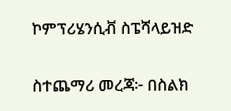ኮምፕሪሄንሲቭ ስፔሻላይዝድ

ስተጨማሪ መረጃ፦ በስልክ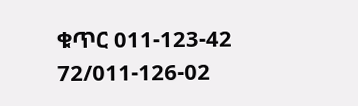ቁጥር 011-123-42 72/011-126-02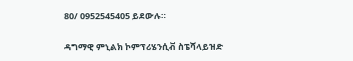80/ 0952545405 ይደውሉ።

ዳግማዊ ምኒልክ ኮምፕሪሄንሲቭ ስፔሻላይዝድ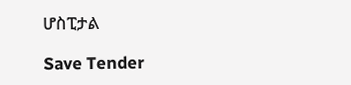ሆስፒታል

Save Tender